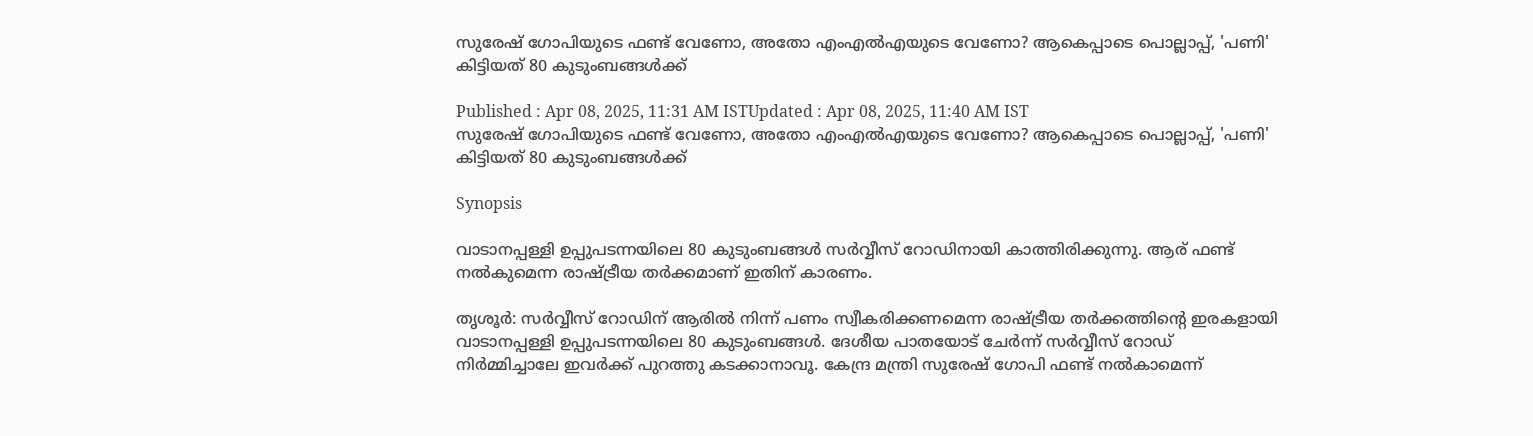സുരേഷ് ഗോപിയുടെ ഫണ്ട് വേണോ, അതോ എംഎൽഎയുടെ വേണോ? ആകെപ്പാടെ പൊല്ലാപ്പ്, 'പണി' കിട്ടിയത് 80 കുടുംബങ്ങൾക്ക്

Published : Apr 08, 2025, 11:31 AM ISTUpdated : Apr 08, 2025, 11:40 AM IST
സുരേഷ് ഗോപിയുടെ ഫണ്ട് വേണോ, അതോ എംഎൽഎയുടെ വേണോ? ആകെപ്പാടെ പൊല്ലാപ്പ്, 'പണി' കിട്ടിയത് 80 കുടുംബങ്ങൾക്ക്

Synopsis

വാടാനപ്പള്ളി ഉപ്പുപടന്നയിലെ 80 കുടുംബങ്ങള്‍ സര്‍വ്വീസ് റോഡിനായി കാത്തിരിക്കുന്നു. ആര് ഫണ്ട് നല്‍കുമെന്ന രാഷ്ട്രീയ തര്‍ക്കമാണ് ഇതിന് കാരണം.

തൃശൂര്‍: സര്‍വ്വീസ് റോഡിന് ആരിൽ നിന്ന് പണം സ്വീകരിക്കണമെന്ന രാഷ്ട്രീയ തര്‍ക്കത്തിന്‍റെ ഇരകളായി വാടാനപ്പള്ളി ഉപ്പുപടന്നയിലെ 80 കുടുംബങ്ങള്‍. ദേശീയ പാതയോട് ചേര്‍ന്ന് സര്‍വ്വീസ് റോഡ് നിര്‍മ്മിച്ചാലേ ഇവര്‍ക്ക് പുറത്തു കടക്കാനാവൂ. കേന്ദ്ര മന്ത്രി സുരേഷ് ഗോപി ഫണ്ട് നല്‍കാമെന്ന്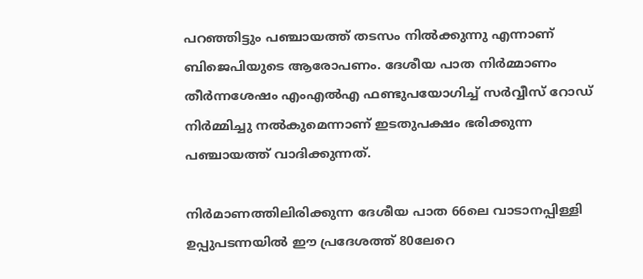പറഞ്ഞിട്ടും പഞ്ചായത്ത് തടസം നില്‍ക്കുന്നു എന്നാണ് ബിജെപിയുടെ ആരോപണം. ദേശീയ പാത നിര്‍മ്മാണം തീര്‍ന്നശേഷം എംഎല്‍എ ഫണ്ടുപയോഗിച്ച് സര്‍വ്വീസ് റോഡ് നിര്‍മ്മിച്ചു നല്‍കുമെന്നാണ് ഇടതുപക്ഷം ഭരിക്കുന്ന പഞ്ചായത്ത് വാദിക്കുന്നത്.

നിര്‍മാണത്തിലിരിക്കുന്ന ദേശീയ പാത 66ലെ വാടാനപ്പിള്ളി ഉപ്പുപടന്നയില്‍ ഈ പ്രദേശത്ത് 80ലേറെ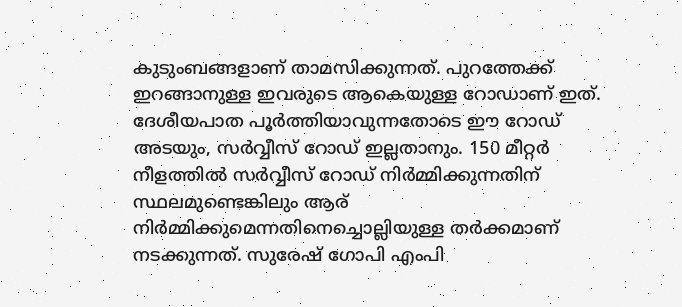കുടുംബങ്ങളാണ് താമസിക്കുന്നത്. പുറത്തേക്ക് ഇറങ്ങാനുള്ള ഇവരുടെ ആകെയുള്ള റോഡാണ് ഇത്. ദേശീയപാത പൂര്‍ത്തിയാവുന്നതോടെ ഈ റോഡ് അടയും, സര്‍വ്വീസ് റോഡ് ഇല്ലതാനും. 150 മീറ്റര്‍ നീളത്തില്‍ സര്‍വ്വീസ് റോഡ് നിര്‍മ്മിക്കുന്നതിന് സ്ഥലമുണ്ടെങ്കിലും ആര് നിര്‍മ്മിക്കുമെന്നതിനെച്ചൊല്ലിയുള്ള തര്‍ക്കമാണ് നടക്കുന്നത്. സുരേഷ് ഗോപി എംപി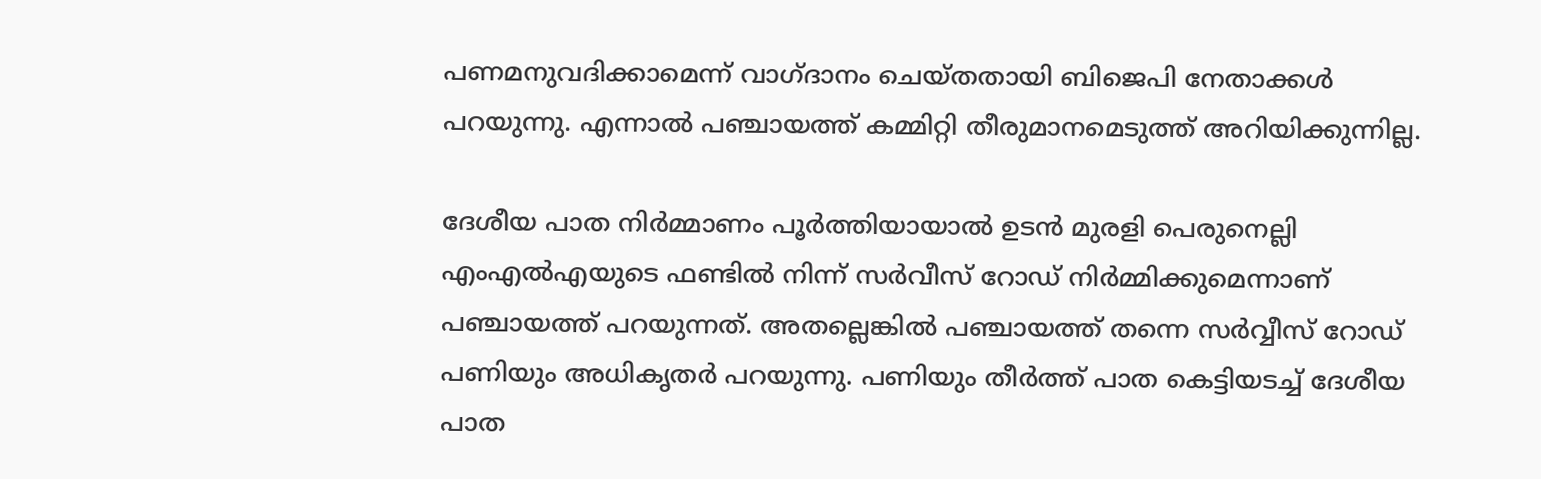പണമനുവദിക്കാമെന്ന് വാഗ്ദാനം ചെയ്തതായി ബിജെപി നേതാക്കള്‍ പറയുന്നു. എന്നാല്‍ പഞ്ചായത്ത് കമ്മിറ്റി തീരുമാനമെടുത്ത് അറിയിക്കുന്നില്ല.

ദേശീയ പാത നിര്‍മ്മാണം പൂര്‍ത്തിയായാല്‍ ഉടന്‍ മുരളി പെരുനെല്ലി എംഎല്‍എയുടെ ഫണ്ടില്‍ നിന്ന് സര്‍വീസ് റോഡ് നിര്‍മ്മിക്കുമെന്നാണ് പഞ്ചായത്ത് പറയുന്നത്. അതല്ലെങ്കില്‍ പഞ്ചായത്ത് തന്നെ സര്‍വ്വീസ് റോഡ് പണിയും അധികൃതര്‍ പറയുന്നു. പണിയും തീര്‍ത്ത് പാത കെട്ടിയടച്ച് ദേശീയ പാത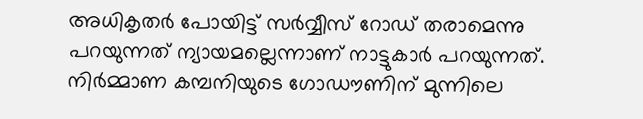അധികൃതര്‍ പോയിട്ട് സര്‍വ്വീസ് റോഡ് തരാമെന്നു പറയുന്നത് ന്യായമല്ലെന്നാണ് നാട്ടുകാര്‍ പറയുന്നത്. നിര്‍മ്മാണ കമ്പനിയുടെ ഗോഡൗണിന് മുന്നിലെ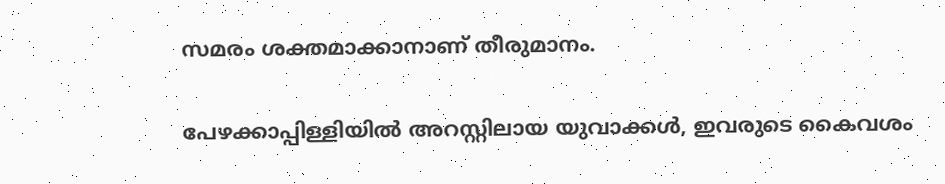സമരം ശക്തമാക്കാനാണ് തീരുമാനം.

പേഴക്കാപ്പിള്ളിയിൽ അറസ്റ്റിലായ യുവാക്കൾ, ഇവരുടെ കൈവശം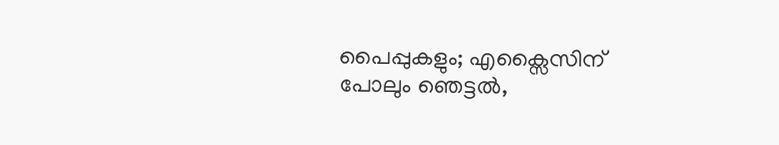പൈപ്പുകളും; എക്സൈസിന് പോലും ഞെട്ടൽ,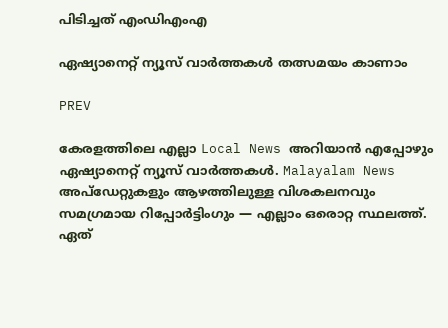പിടിച്ചത് എംഡിഎംഎ

ഏഷ്യാനെറ്റ് ന്യൂസ് വാർത്തകൾ തത്സമയം കാണാം

PREV

കേരളത്തിലെ എല്ലാ Local News അറിയാൻ എപ്പോഴും ഏഷ്യാനെറ്റ് ന്യൂസ് വാർത്തകൾ. Malayalam News  അപ്‌ഡേറ്റുകളും ആഴത്തിലുള്ള വിശകലനവും സമഗ്രമായ റിപ്പോർട്ടിംഗും — എല്ലാം ഒരൊറ്റ സ്ഥലത്ത്. ഏത്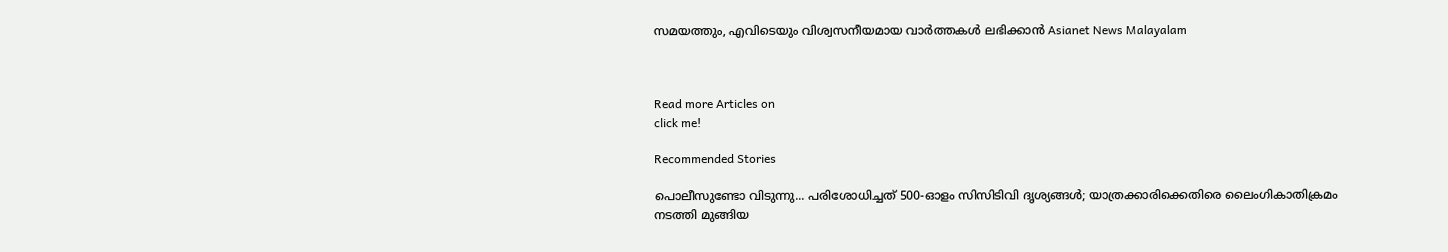സമയത്തും, എവിടെയും വിശ്വസനീയമായ വാർത്തകൾ ലഭിക്കാൻ Asianet News Malayalam



Read more Articles on
click me!

Recommended Stories

പൊലീസുണ്ടോ വിടുന്നു... പരിശോധിച്ചത് 500-ഓളം സിസിടിവി ദൃശ്യങ്ങൾ; യാത്രക്കാരിക്കെതിരെ ലൈംഗികാതിക്രമം നടത്തി മുങ്ങിയ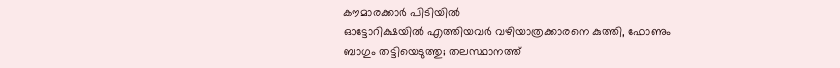കൗമാരക്കാർ പിടിയിൽ
ഓട്ടോറിക്ഷയിൽ എത്തിയവർ വഴിയാത്രക്കാരനെ കുത്തി, ഫോണും ബാഗും തട്ടിയെടുത്തു; തലസ്ഥാനത്ത്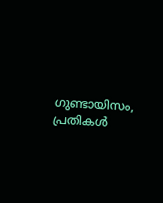ഗുണ്ടായിസം, പ്രതികൾ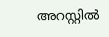അറസ്റ്റിൽ